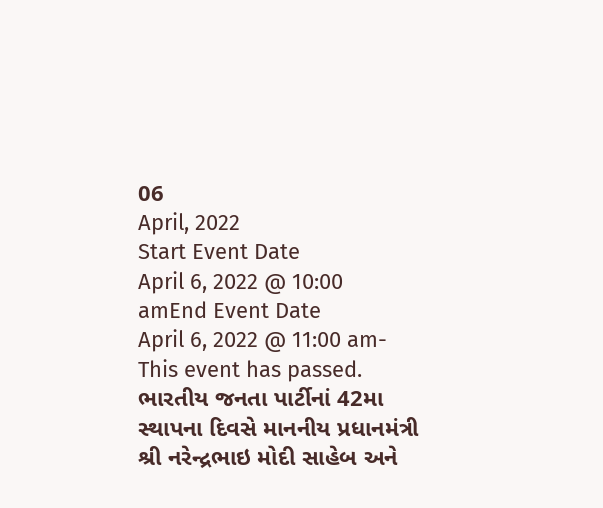06
April, 2022
Start Event Date
April 6, 2022 @ 10:00 amEnd Event Date
April 6, 2022 @ 11:00 am- This event has passed.
ભારતીય જનતા પાર્ટીનાં 42મા સ્થાપના દિવસે માનનીય પ્રધાનમંત્રી શ્રી નરેન્દ્રભાઇ મોદી સાહેબ અને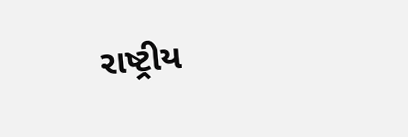રાષ્ટ્રીય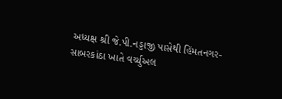અધ્યક્ષ શ્રી જે.પી.નડ્ડાજી પાસેથી હિંમતનગર-સાબરકાંઠા ખાતે વર્ચ્યુઅલ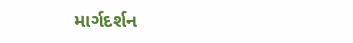માર્ગદર્શન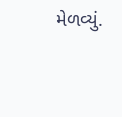મેળવ્યું.